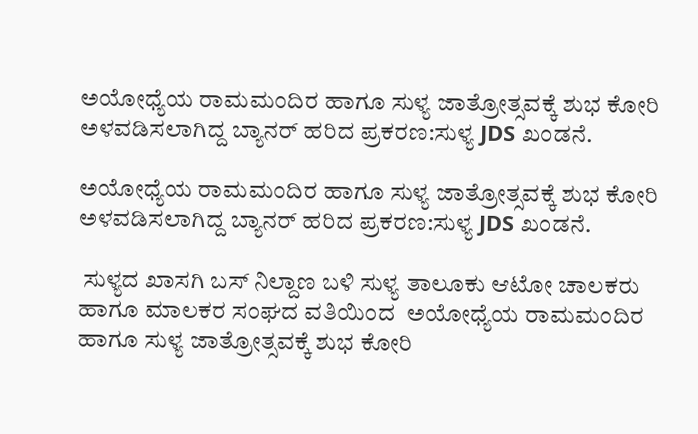ಅಯೋಧ್ಯೆಯ ರಾಮಮಂದಿರ ಹಾಗೂ ಸುಳ್ಯ ಜಾತ್ರೋತ್ಸವಕ್ಕೆ ಶುಭ ಕೋರಿ ಅಳವಡಿಸಲಾಗಿದ್ದ ಬ್ಯಾನರ್ ಹರಿದ ಪ್ರಕರಣ:ಸುಳ್ಯ JDS ಖಂಡನೆ.

ಅಯೋಧ್ಯೆಯ ರಾಮಮಂದಿರ ಹಾಗೂ ಸುಳ್ಯ ಜಾತ್ರೋತ್ಸವಕ್ಕೆ ಶುಭ ಕೋರಿ ಅಳವಡಿಸಲಾಗಿದ್ದ ಬ್ಯಾನರ್ ಹರಿದ ಪ್ರಕರಣ:ಸುಳ್ಯ JDS ಖಂಡನೆ.

 ಸುಳ್ಯದ ಖಾಸಗಿ ಬಸ್ ನಿಲ್ದಾಣ ಬಳಿ ಸುಳ್ಯ ತಾಲೂಕು ಆಟೋ ಚಾಲಕರು ಹಾಗೂ ಮಾಲಕರ ಸಂಘದ ವತಿಯಿಂದ  ಅಯೋಧ್ಯೆಯ ರಾಮಮಂದಿರ ಹಾಗೂ ಸುಳ್ಯ ಜಾತ್ರೋತ್ಸವಕ್ಕೆ ಶುಭ ಕೋರಿ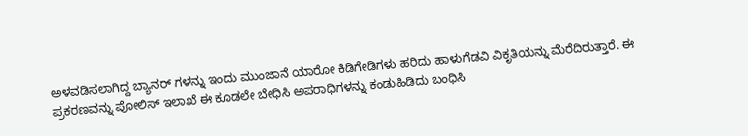ಅಳವಡಿಸಲಾಗಿದ್ದ ಬ್ಯಾನರ್ ಗಳನ್ನು ಇಂದು ಮುಂಜಾನೆ ಯಾರೋ ಕಿಡಿಗೇಡಿಗಳು ಹರಿದು ಹಾಳುಗೆಡವಿ ವಿಕೃತಿಯನ್ನು ಮೆರೆದಿರುತ್ತಾರೆ. ಈ ಪ್ರಕರಣವನ್ನು ಪೋಲಿಸ್ ಇಲಾಖೆ ಈ ಕೂಡಲೇ ಬೇಧಿಸಿ ಅಪರಾಧಿಗಳನ್ನು ಕಂಡುಹಿಡಿದು ಬಂಧಿಸಿ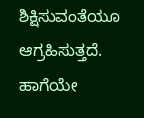ಶಿಕ್ಷಿಸುವಂತೆಯೂ ಆಗ್ರಹಿಸುತ್ತದೆ. ಹಾಗೆಯೇ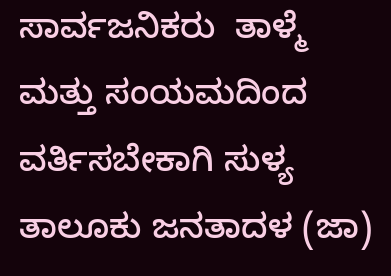ಸಾರ್ವಜನಿಕರು  ತಾಳ್ಮೆ ಮತ್ತು ಸಂಯಮದಿಂದ  ವರ್ತಿಸಬೇಕಾಗಿ ಸುಳ್ಯ ತಾಲೂಕು ಜನತಾದಳ (ಜಾ)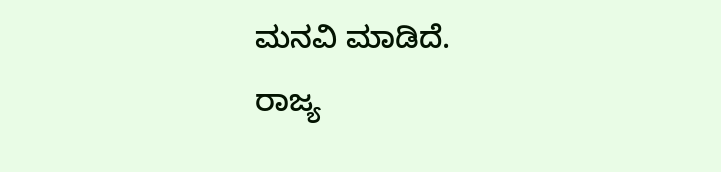ಮನವಿ ಮಾಡಿದೆ.
ರಾಜ್ಯ